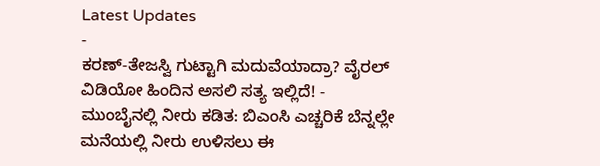Latest Updates
-
ಕರಣ್-ತೇಜಸ್ವಿ ಗುಟ್ಟಾಗಿ ಮದುವೆಯಾದ್ರಾ? ವೈರಲ್ ವಿಡಿಯೋ ಹಿಂದಿನ ಅಸಲಿ ಸತ್ಯ ಇಲ್ಲಿದೆ! -
ಮುಂಬೈನಲ್ಲಿ ನೀರು ಕಡಿತ: ಬಿಎಂಸಿ ಎಚ್ಚರಿಕೆ ಬೆನ್ನಲ್ಲೇ ಮನೆಯಲ್ಲಿ ನೀರು ಉಳಿಸಲು ಈ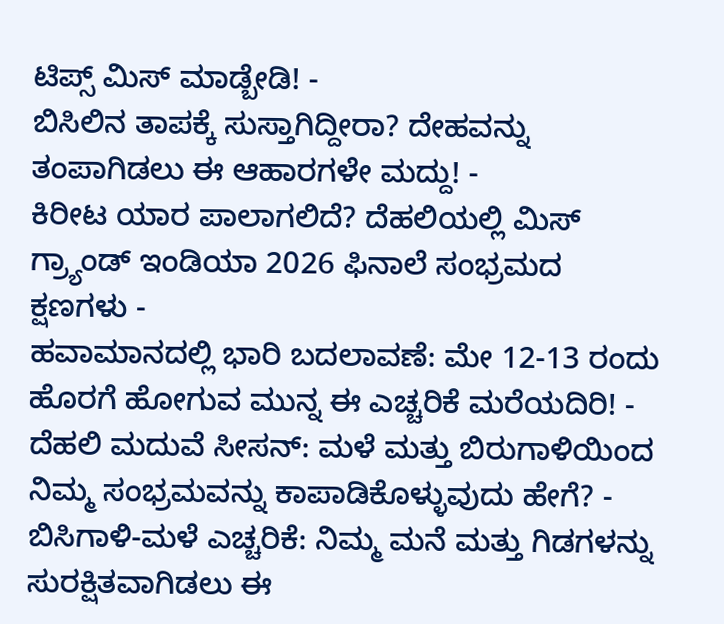ಟಿಪ್ಸ್ ಮಿಸ್ ಮಾಡ್ಬೇಡಿ! -
ಬಿಸಿಲಿನ ತಾಪಕ್ಕೆ ಸುಸ್ತಾಗಿದ್ದೀರಾ? ದೇಹವನ್ನು ತಂಪಾಗಿಡಲು ಈ ಆಹಾರಗಳೇ ಮದ್ದು! -
ಕಿರೀಟ ಯಾರ ಪಾಲಾಗಲಿದೆ? ದೆಹಲಿಯಲ್ಲಿ ಮಿಸ್ ಗ್ರ್ಯಾಂಡ್ ಇಂಡಿಯಾ 2026 ಫಿನಾಲೆ ಸಂಭ್ರಮದ ಕ್ಷಣಗಳು -
ಹವಾಮಾನದಲ್ಲಿ ಭಾರಿ ಬದಲಾವಣೆ: ಮೇ 12-13 ರಂದು ಹೊರಗೆ ಹೋಗುವ ಮುನ್ನ ಈ ಎಚ್ಚರಿಕೆ ಮರೆಯದಿರಿ! -
ದೆಹಲಿ ಮದುವೆ ಸೀಸನ್: ಮಳೆ ಮತ್ತು ಬಿರುಗಾಳಿಯಿಂದ ನಿಮ್ಮ ಸಂಭ್ರಮವನ್ನು ಕಾಪಾಡಿಕೊಳ್ಳುವುದು ಹೇಗೆ? -
ಬಿಸಿಗಾಳಿ-ಮಳೆ ಎಚ್ಚರಿಕೆ: ನಿಮ್ಮ ಮನೆ ಮತ್ತು ಗಿಡಗಳನ್ನು ಸುರಕ್ಷಿತವಾಗಿಡಲು ಈ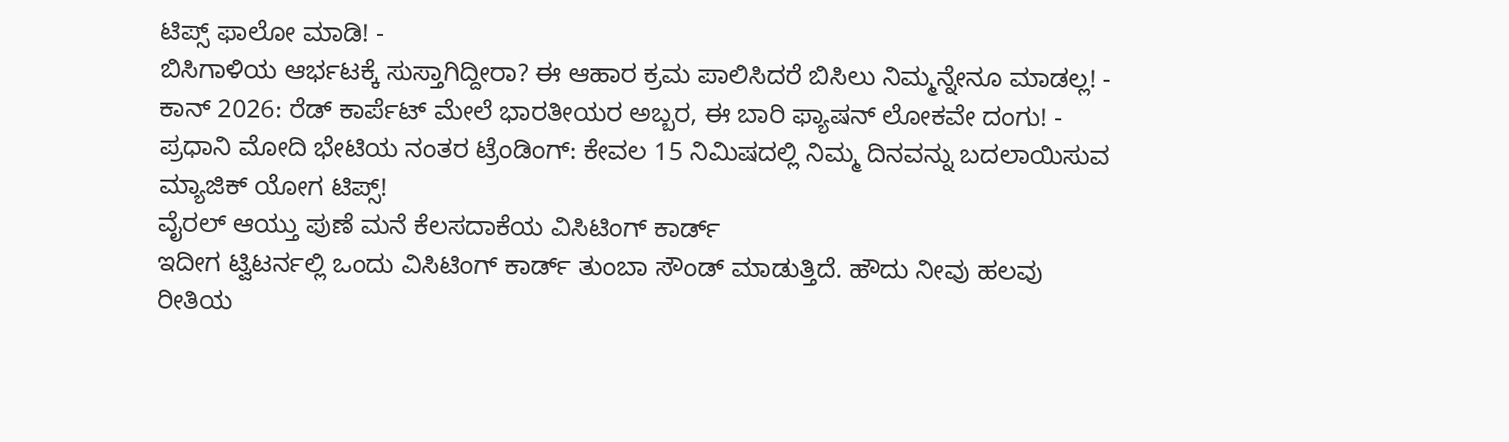ಟಿಪ್ಸ್ ಫಾಲೋ ಮಾಡಿ! -
ಬಿಸಿಗಾಳಿಯ ಆರ್ಭಟಕ್ಕೆ ಸುಸ್ತಾಗಿದ್ದೀರಾ? ಈ ಆಹಾರ ಕ್ರಮ ಪಾಲಿಸಿದರೆ ಬಿಸಿಲು ನಿಮ್ಮನ್ನೇನೂ ಮಾಡಲ್ಲ! -
ಕಾನ್ 2026: ರೆಡ್ ಕಾರ್ಪೆಟ್ ಮೇಲೆ ಭಾರತೀಯರ ಅಬ್ಬರ, ಈ ಬಾರಿ ಫ್ಯಾಷನ್ ಲೋಕವೇ ದಂಗು! -
ಪ್ರಧಾನಿ ಮೋದಿ ಭೇಟಿಯ ನಂತರ ಟ್ರೆಂಡಿಂಗ್: ಕೇವಲ 15 ನಿಮಿಷದಲ್ಲಿ ನಿಮ್ಮ ದಿನವನ್ನು ಬದಲಾಯಿಸುವ ಮ್ಯಾಜಿಕ್ ಯೋಗ ಟಿಪ್ಸ್!
ವೈರಲ್ ಆಯ್ತು ಪುಣೆ ಮನೆ ಕೆಲಸದಾಕೆಯ ವಿಸಿಟಿಂಗ್ ಕಾರ್ಡ್
ಇದೀಗ ಟ್ವಿಟರ್ನಲ್ಲಿ ಒಂದು ವಿಸಿಟಿಂಗ್ ಕಾರ್ಡ್ ತುಂಬಾ ಸೌಂಡ್ ಮಾಡುತ್ತಿದೆ. ಹೌದು ನೀವು ಹಲವು ರೀತಿಯ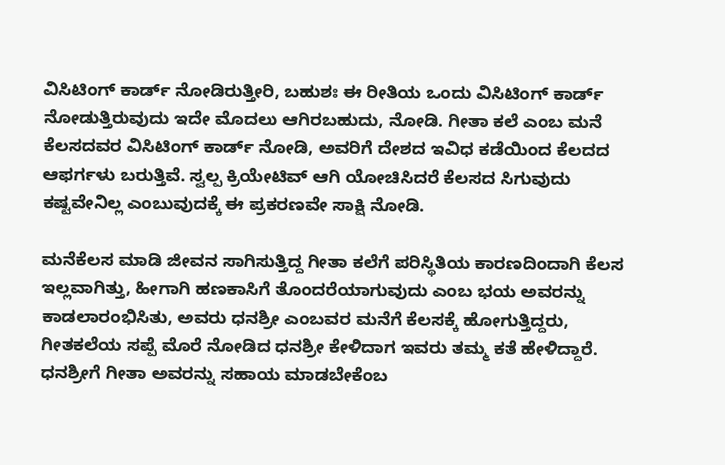ವಿಸಿಟಿಂಗ್ ಕಾರ್ಡ್ ನೋಡಿರುತ್ತೀರಿ, ಬಹುಶಃ ಈ ರೀತಿಯ ಒಂದು ವಿಸಿಟಿಂಗ್ ಕಾರ್ಡ್ ನೋಡುತ್ತಿರುವುದು ಇದೇ ಮೊದಲು ಆಗಿರಬಹುದು, ನೋಡಿ. ಗೀತಾ ಕಲೆ ಎಂಬ ಮನೆ ಕೆಲಸದವರ ವಿಸಿಟಿಂಗ್ ಕಾರ್ಡ್ ನೋಡಿ, ಅವರಿಗೆ ದೇಶದ ಇವಿಧ ಕಡೆಯಿಂದ ಕೆಲದದ ಆಫರ್ಗಳು ಬರುತ್ತಿವೆ. ಸ್ವಲ್ಪ ಕ್ರಿಯೇಟಿವ್ ಆಗಿ ಯೋಚಿಸಿದರೆ ಕೆಲಸದ ಸಿಗುವುದು ಕಷ್ಟವೇನಿಲ್ಲ ಎಂಬುವುದಕ್ಕೆ ಈ ಪ್ರಕರಣವೇ ಸಾಕ್ಷಿ ನೋಡಿ.

ಮನೆಕೆಲಸ ಮಾಡಿ ಜೀವನ ಸಾಗಿಸುತ್ತಿದ್ದ ಗೀತಾ ಕಲೆಗೆ ಪರಿಸ್ಥಿತಿಯ ಕಾರಣದಿಂದಾಗಿ ಕೆಲಸ ಇಲ್ಲವಾಗಿತ್ತು, ಹೀಗಾಗಿ ಹಣಕಾಸಿಗೆ ತೊಂದರೆಯಾಗುವುದು ಎಂಬ ಭಯ ಅವರನ್ನು ಕಾಡಲಾರಂಭಿಸಿತು, ಅವರು ಧನಶ್ರೀ ಎಂಬವರ ಮನೆಗೆ ಕೆಲಸಕ್ಕೆ ಹೋಗುತ್ತಿದ್ದರು, ಗೀತಕಲೆಯ ಸಪ್ಪೆ ಮೊರೆ ನೋಡಿದ ಧನಶ್ರೀ ಕೇಳಿದಾಗ ಇವರು ತಮ್ಮ ಕತೆ ಹೇಳಿದ್ದಾರೆ. ಧನಶ್ರೀಗೆ ಗೀತಾ ಅವರನ್ನು ಸಹಾಯ ಮಾಡಬೇಕೆಂಬ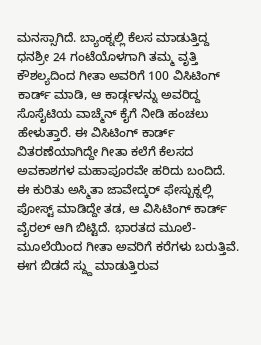ಮನಸ್ಸಾಗಿದೆ. ಬ್ಯಾಂಕ್ನಲ್ಲಿ ಕೆಲಸ ಮಾಡುತ್ತಿದ್ದ ಧನಶ್ರೀ 24 ಗಂಟೆಯೊಳಗಾಗಿ ತಮ್ಮ ವೃತ್ತಿ ಕೌಶಲ್ಯದಿಂದ ಗೀತಾ ಅವರಿಗೆ 100 ವಿಸಿಟಿಂಗ್ ಕಾರ್ಡ್ ಮಾಡಿ, ಆ ಕಾರ್ಡ್ಗಳನ್ನು ಅವರಿದ್ದ ಸೊಸೈಟಿಯ ವಾಚ್ಮೆನ್ ಕೈಗೆ ನೀಡಿ ಹಂಚಲು ಹೇಳುತ್ತಾರೆ. ಈ ವಿಸಿಟಿಂಗ್ ಕಾರ್ಡ್ ವಿತರಣೆಯಾಗಿದ್ದೇ ಗೀತಾ ಕಲೆಗೆ ಕೆಲಸದ ಅವಕಾಶಗಳ ಮಹಾಪೂರವೇ ಹರಿದು ಬಂದಿದೆ.
ಈ ಕುರಿತು ಅಸ್ಮಿತಾ ಜಾವೇದ್ಕರ್ ಫೇಸ್ಬುಕ್ನಲ್ಲಿ ಪೋಸ್ಟ್ ಮಾಡಿದ್ದೇ ತಡ, ಆ ವಿಸಿಟಿಂಗ್ ಕಾರ್ಡ್ ವೈರಲ್ ಆಗಿ ಬಿಟ್ಟಿದೆ. ಭಾರತದ ಮೂಲೆ-ಮೂಲೆಯಿಂದ ಗೀತಾ ಅವರಿಗೆ ಕರೆಗಳು ಬರುತ್ತಿವೆ. ಈಗ ಬಿಡದೆ ಸ್ದ್ದು ಮಾಡುತ್ತಿರುವ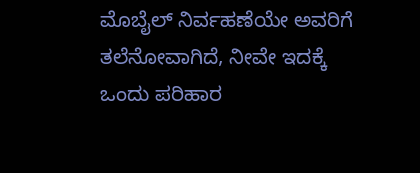ಮೊಬೈಲ್ ನಿರ್ವಹಣೆಯೇ ಅವರಿಗೆ ತಲೆನೋವಾಗಿದೆ, ನೀವೇ ಇದಕ್ಕೆ ಒಂದು ಪರಿಹಾರ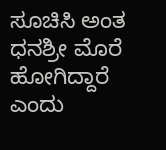ಸೂಚಿಸಿ ಅಂತ ಧನಶ್ರೀ ಮೊರೆ ಹೋಗಿದ್ದಾರೆ ಎಂದು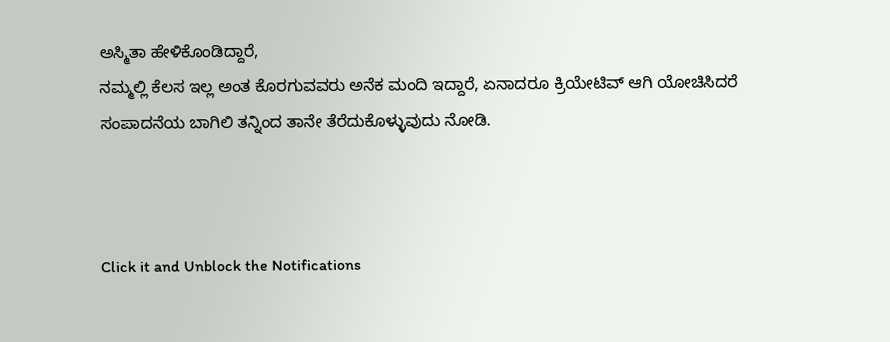ಅಸ್ಮಿತಾ ಹೇಳಿಕೊಂಡಿದ್ದಾರೆ,
ನಮ್ಮಲ್ಲಿ ಕೆಲಸ ಇಲ್ಲ ಅಂತ ಕೊರಗುವವರು ಅನೆಕ ಮಂದಿ ಇದ್ದಾರೆ, ಏನಾದರೂ ಕ್ರಿಯೇಟಿವ್ ಆಗಿ ಯೋಚಿಸಿದರೆ ಸಂಪಾದನೆಯ ಬಾಗಿಲಿ ತನ್ನಿಂದ ತಾನೇ ತೆರೆದುಕೊಳ್ಳುವುದು ನೋಡಿ.



Click it and Unblock the Notifications